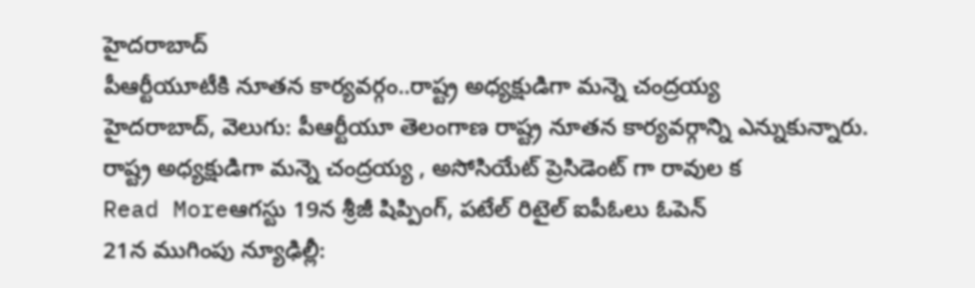హైదరాబాద్
పీఆర్టీయూటీకి నూతన కార్యవర్గం..రాష్ట్ర అధ్యక్షుడిగా మన్నె చంద్రయ్య
హైదరాబాద్, వెలుగు: పీఆర్టీయూ తెలంగాణ రాష్ట్ర నూతన కార్యవర్గాన్ని ఎన్నుకున్నారు. రాష్ట్ర అధ్యక్షుడిగా మన్నె చంద్రయ్య , అసోసియేట్ ప్రెసిడెంట్ గా రావుల క
Read Moreఆగస్టు 19న శ్రీజీ షిప్పింగ్, పటేల్ రిటైల్ ఐపీఓలు ఓపెన్
21న ముగింపు న్యూఢిల్లీ: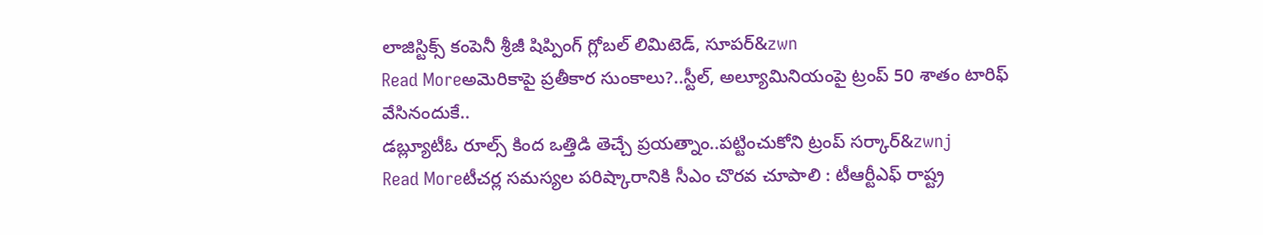లాజిస్టిక్స్ కంపెనీ శ్రీజీ షిప్పింగ్ గ్లోబల్ లిమిటెడ్, సూపర్&zwn
Read Moreఅమెరికాపై ప్రతీకార సుంకాలు?..స్టీల్, అల్యూమినియంపై ట్రంప్ 50 శాతం టారిఫ్ వేసినందుకే..
డబ్ల్యూటీఓ రూల్స్ కింద ఒత్తిడి తెచ్చే ప్రయత్నాం..పట్టించుకోని ట్రంప్ సర్కార్&zwnj
Read Moreటీచర్ల సమస్యల పరిష్కారానికి సీఎం చొరవ చూపాలి : టీఆర్టీఎఫ్ రాష్ట్ర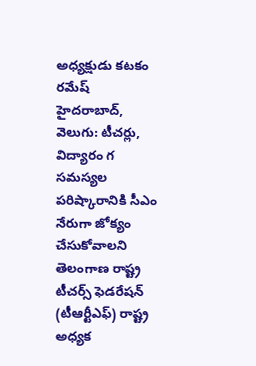అధ్యక్షుడు కటకం రమేష్
హైదరాబాద్, వెలుగు: టీచర్లు, విద్యారం గ సమస్యల పరిష్కారానికి సీఎం నేరుగా జోక్యం చేసుకోవాలని తెలంగాణ రాష్ట్ర టీచర్స్ ఫెడరేషన్ (టీఆర్టీఎఫ్) రాష్ట్ర అధ్యక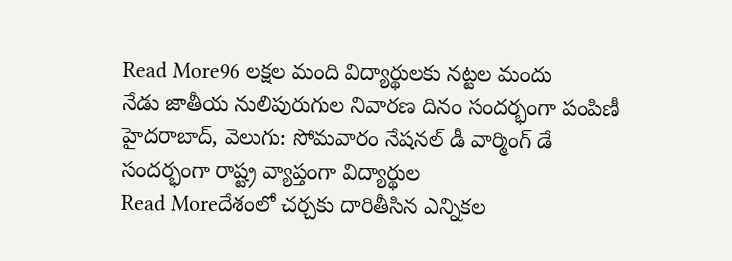Read More96 లక్షల మంది విద్యార్థులకు నట్టల మందు
నేడు జాతీయ నులిపురుగుల నివారణ దినం సందర్భంగా పంపిణీ హైదరాబాద్, వెలుగు: సోమవారం నేషనల్ డీ వార్మింగ్ డే సందర్భంగా రాష్ట్ర వ్యాప్తంగా విద్యార్థుల
Read Moreదేశంలో చర్చకు దారితీసిన ఎన్నికల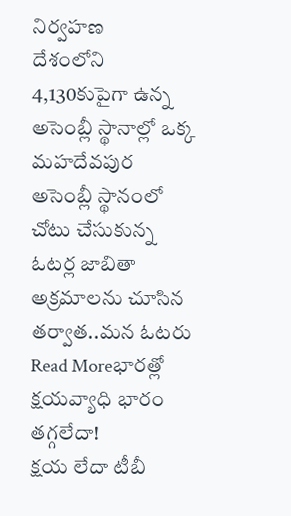నిర్వహణ
దేశంలోని 4,130కుపైగా ఉన్న అసెంబ్లీ స్థానాల్లో ఒక్క మహదేవపుర అసెంబ్లీ స్థానంలో చోటు చేసుకున్న ఓటర్ల జాబితా అక్రమాలను చూసిన తర్వాత..మన ఓటరు
Read Moreభారత్లో క్షయవ్యాధి భారం తగ్గలేదా!
క్షయ లేదా టీబీ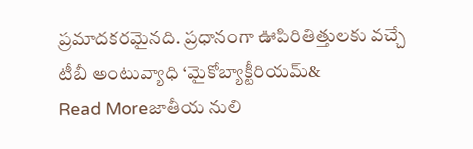ప్రమాదకరమైనది. ప్రధానంగా ఊపిరితిత్తులకు వచ్చే టీబీ అంటువ్యాధి ‘మైకోబ్యాక్టీరియమ్&
Read Moreజాతీయ నులి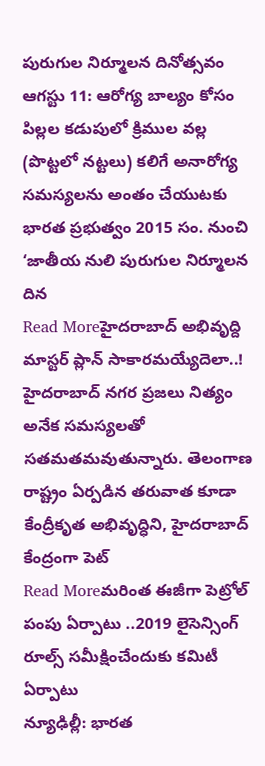పురుగుల నిర్మూలన దినోత్సవం ఆగస్టు 11: ఆరోగ్య బాల్యం కోసం
పిల్లల కడుపులో క్రిముల వల్ల (పొట్టలో నట్టలు) కలిగే అనారోగ్య సమస్యలను అంతం చేయుటకు భారత ప్రభుత్వం 2015 సం. నుంచి ‘జాతీయ నులి పురుగుల నిర్మూలన దిన
Read Moreహైదరాబాద్ అభివృద్ది మాస్టర్ ప్లాన్ సాకారమయ్యేదెలా..!
హైదరాబాద్ నగర ప్రజలు నిత్యం అనేక సమస్యలతో సతమతమవుతున్నారు. తెలంగాణ రాష్ట్రం ఏర్పడిన తరువాత కూడా కేంద్రీకృత అభివృద్ధిని, హైదరాబాద్ కేంద్రంగా పెట్
Read Moreమరింత ఈజీగా పెట్రోల్ పంపు ఏర్పాటు ..2019 లైసెన్సింగ్ రూల్స్ సమీక్షించేందుకు కమిటీ ఏర్పాటు
న్యూఢిల్లీ: భారత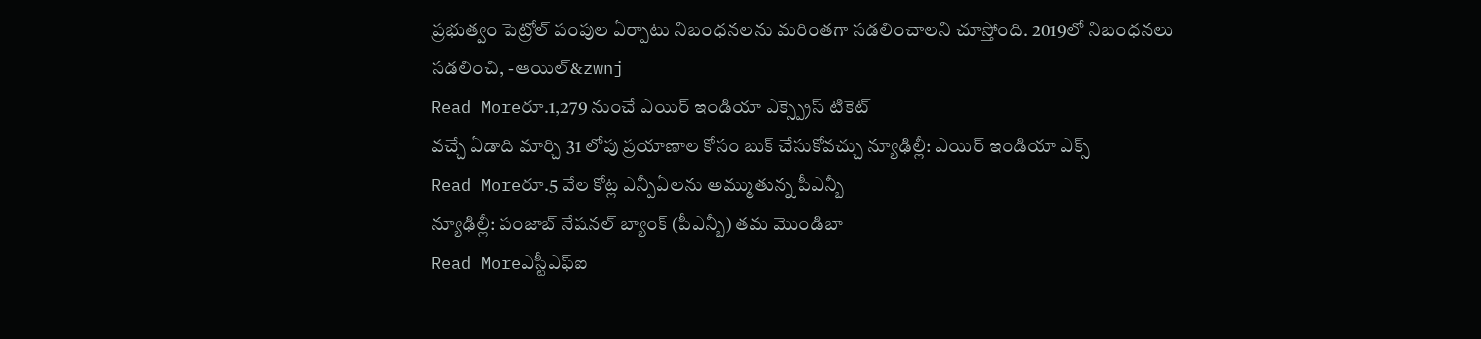ప్రభుత్వం పెట్రోల్ పంపుల ఏర్పాటు నిబంధనలను మరింతగా సడలించాలని చూస్తోంది. 2019లో నిబంధనలు సడలించి, -ఆయిల్&zwnj
Read Moreరూ.1,279 నుంచే ఎయిర్ ఇండియా ఎక్స్ప్రెస్ టికెట్
వచ్చే ఏడాది మార్చి 31 లోపు ప్రయాణాల కోసం బుక్ చేసుకోవచ్చు న్యూఢిల్లీ: ఎయిర్ ఇండియా ఎక్స్
Read Moreరూ.5 వేల కోట్ల ఎన్పీఏలను అమ్ముతున్న పీఎన్బీ
న్యూఢిల్లీ: పంజాబ్ నేషనల్ బ్యాంక్ (పీఎన్బీ) తమ మొండిబా
Read Moreఎస్టీఎఫ్ఐ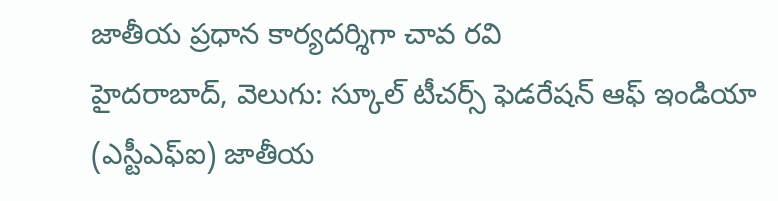జాతీయ ప్రధాన కార్యదర్శిగా చావ రవి
హైదరాబాద్, వెలుగు: స్కూల్ టీచర్స్ ఫెడరేషన్ ఆఫ్ ఇండియా (ఎస్టీఎఫ్ఐ) జాతీయ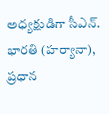అధ్యక్షుడిగా సీఎన్. భారతి (హర్యానా), ప్రధాన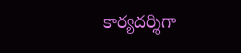కార్యదర్శిగా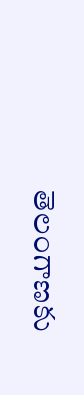తెలంగాణకు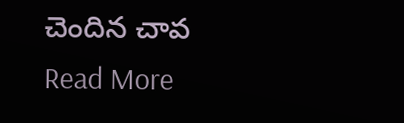చెందిన చావ
Read More